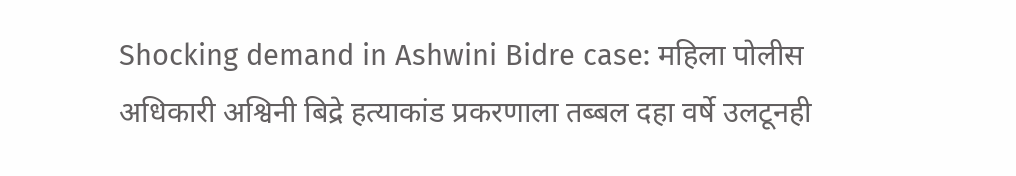Shocking demand in Ashwini Bidre case: महिला पोलीस अधिकारी अश्विनी बिद्रे हत्याकांड प्रकरणाला तब्बल दहा वर्षे उलटूनही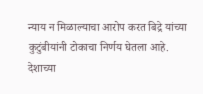न्याय न मिळाल्याचा आरोप करत बिद्रे यांच्या कुटुंबीयांनी टोकाचा निर्णय घेतला आहे. देशाच्या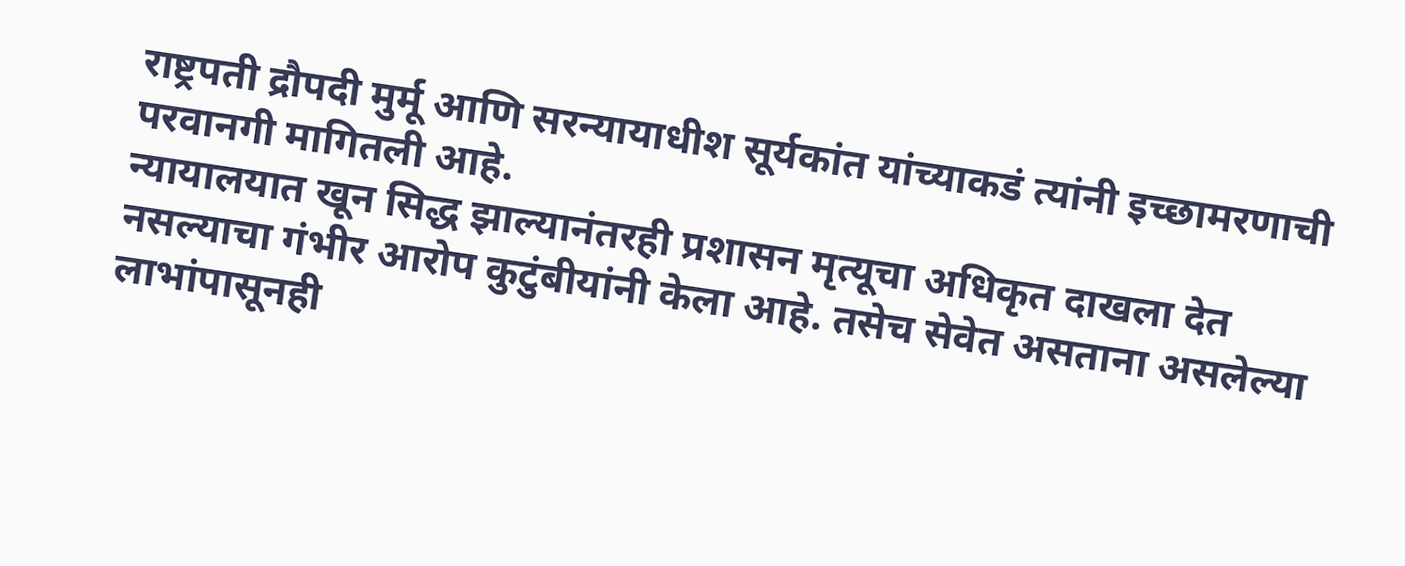राष्ट्रपती द्रौपदी मुर्मू आणि सरन्यायाधीश सूर्यकांत यांच्याकडं त्यांनी इच्छामरणाची परवानगी मागितली आहे.
न्यायालयात खून सिद्ध झाल्यानंतरही प्रशासन मृत्यूचा अधिकृत दाखला देत नसल्याचा गंभीर आरोप कुटुंबीयांनी केला आहे. तसेच सेवेत असताना असलेल्या लाभांपासूनही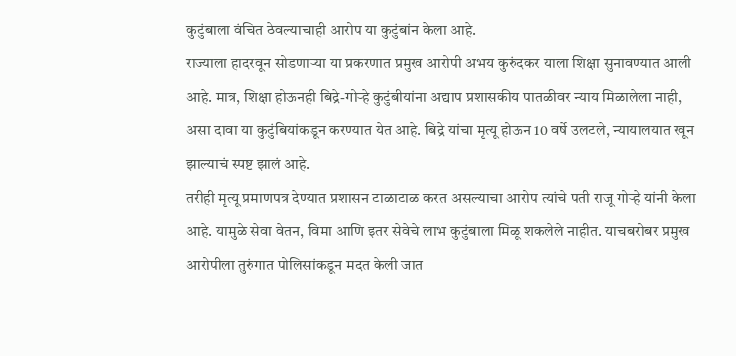कुटुंबाला वंचित ठेवल्याचाही आरोप या कुटुंबांन केला आहे.
राज्याला हादरवून सोडणाऱ्या या प्रकरणात प्रमुख आरोपी अभय कुरुंदकर याला शिक्षा सुनावण्यात आली आहे. मात्र, शिक्षा होऊनही बिद्रे-गोऱ्हे कुटुंबीयांना अद्याप प्रशासकीय पातळीवर न्याय मिळालेला नाही, असा दावा या कुटुंबियांकडून करण्यात येत आहे. बिद्रे यांचा मृत्यू होऊन 10 वर्षे उलटले, न्यायालयात खून झाल्याचं स्पष्ट झालं आहे.
तरीही मृत्यू प्रमाणपत्र देण्यात प्रशासन टाळाटाळ करत असल्याचा आरोप त्यांचे पती राजू गोऱ्हे यांनी केला आहे. यामुळे सेवा वेतन, विमा आणि इतर सेवेचे लाभ कुटुंबाला मिळू शकलेले नाहीत. याचबरोबर प्रमुख आरोपीला तुरुंगात पोलिसांकडून मदत केली जात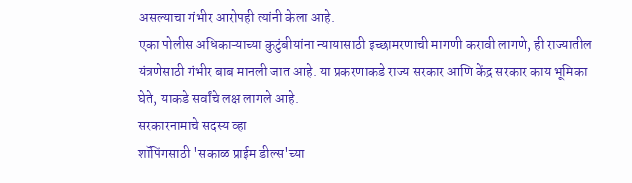असल्याचा गंभीर आरोपही त्यांनी केला आहे.
एका पोलीस अधिकाऱ्याच्या कुटुंबीयांना न्यायासाठी इच्छामरणाची मागणी करावी लागणे, ही राज्यातील यंत्रणेसाठी गंभीर बाब मानली जात आहे. या प्रकरणाकडे राज्य सरकार आणि केंद्र सरकार काय भूमिका घेते, याकडे सर्वांचे लक्ष लागले आहे.
सरकारनामाचे सदस्य व्हा
शॉपिंगसाठी 'सकाळ प्राईम डील्स'च्या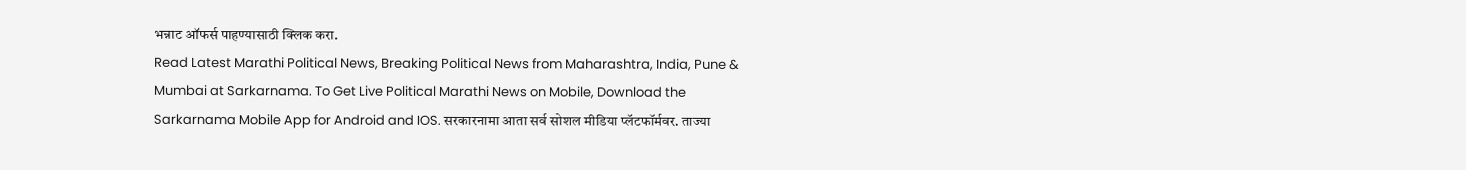भन्नाट ऑफर्स पाहण्यासाठी क्लिक करा.
Read Latest Marathi Political News, Breaking Political News from Maharashtra, India, Pune & Mumbai at Sarkarnama. To Get Live Political Marathi News on Mobile, Download the Sarkarnama Mobile App for Android and IOS. सरकारनामा आता सर्व सोशल मीडिया प्लॅटफॉर्मवर. ताज्या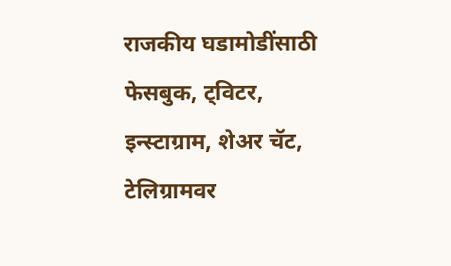राजकीय घडामोडींसाठी फेसबुक, ट्विटर, इन्स्टाग्राम, शेअर चॅट, टेलिग्रामवर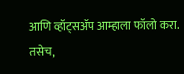आणि व्हॉट्सॲप आम्हाला फॉलो करा. तसेच,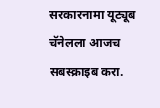सरकारनामा यूट्यूब चॅनेलला आजच सबस्क्राइब करा.